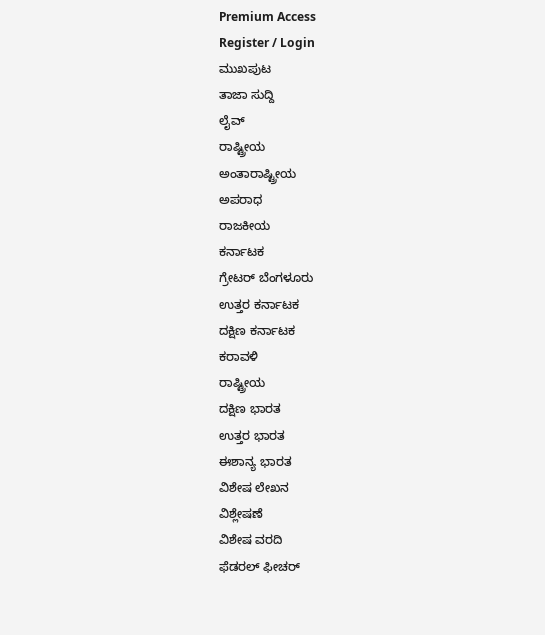Premium Access
Register / Login
ಮುಖಪುಟ
ತಾಜಾ ಸುದ್ದಿ
ಲೈವ್
ರಾಷ್ಟ್ರೀಯ
ಅಂತಾರಾಷ್ಟ್ರೀಯ
ಅಪರಾಧ
ರಾಜಕೀಯ
ಕರ್ನಾಟಕ
ಗ್ರೇಟರ್ ಬೆಂಗಳೂರು
ಉತ್ತರ ಕರ್ನಾಟಕ
ದಕ್ಷಿಣ ಕರ್ನಾಟಕ
ಕರಾವಳಿ
ರಾಷ್ಟ್ರೀಯ
ದಕ್ಷಿಣ ಭಾರತ
ಉತ್ತರ ಭಾರತ
ಈಶಾನ್ಯ ಭಾರತ
ವಿಶೇಷ ಲೇಖನ
ವಿಶ್ಲೇಷಣೆ
ವಿಶೇಷ ವರದಿ
ಫೆಡರಲ್ ಫೀಚರ್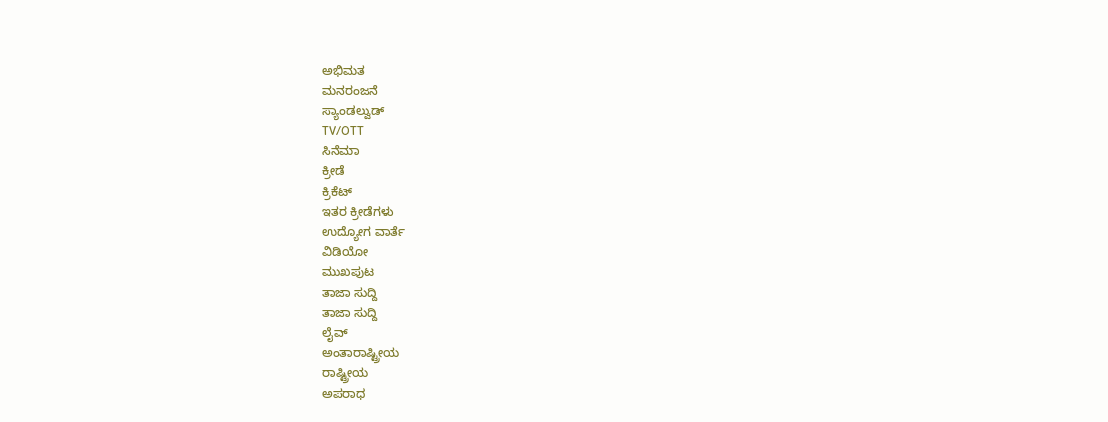ಅಭಿಮತ
ಮನರಂಜನೆ
ಸ್ಯಾಂಡಲ್ವುಡ್
TV/OTT
ಸಿನೆಮಾ
ಕ್ರೀಡೆ
ಕ್ರಿಕೆಟ್
ಇತರ ಕ್ರೀಡೆಗಳು
ಉದ್ಯೋಗ ವಾರ್ತೆ
ವಿಡಿಯೋ
ಮುಖಪುಟ
ತಾಜಾ ಸುದ್ದಿ
ತಾಜಾ ಸುದ್ದಿ
ಲೈವ್
ಅಂತಾರಾಷ್ಟ್ರೀಯ
ರಾಷ್ಟ್ರೀಯ
ಅಪರಾಧ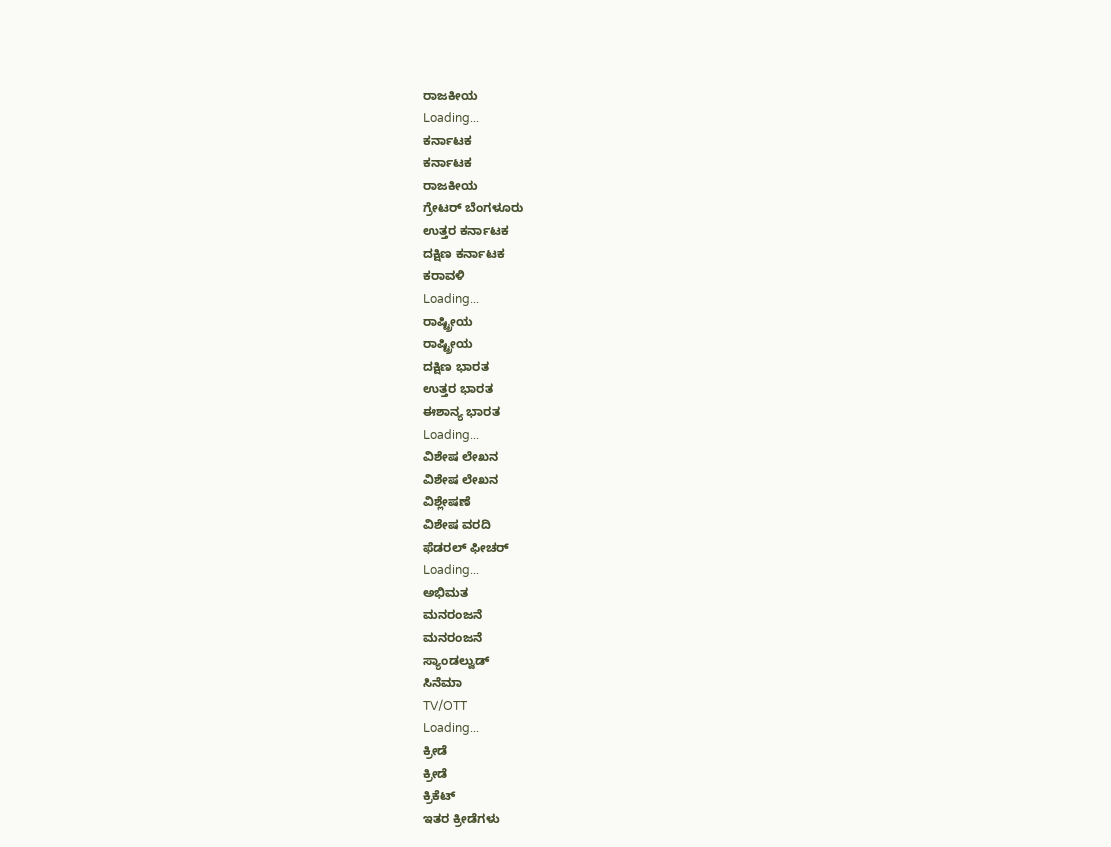ರಾಜಕೀಯ
Loading...
ಕರ್ನಾಟಕ
ಕರ್ನಾಟಕ
ರಾಜಕೀಯ
ಗ್ರೇಟರ್ ಬೆಂಗಳೂರು
ಉತ್ತರ ಕರ್ನಾಟಕ
ದಕ್ಷಿಣ ಕರ್ನಾಟಕ
ಕರಾವಳಿ
Loading...
ರಾಷ್ಟ್ರೀಯ
ರಾಷ್ಟ್ರೀಯ
ದಕ್ಷಿಣ ಭಾರತ
ಉತ್ತರ ಭಾರತ
ಈಶಾನ್ಯ ಭಾರತ
Loading...
ವಿಶೇಷ ಲೇಖನ
ವಿಶೇಷ ಲೇಖನ
ವಿಶ್ಲೇಷಣೆ
ವಿಶೇಷ ವರದಿ
ಫೆಡರಲ್ ಫೀಚರ್
Loading...
ಅಭಿಮತ
ಮನರಂಜನೆ
ಮನರಂಜನೆ
ಸ್ಯಾಂಡಲ್ವುಡ್
ಸಿನೆಮಾ
TV/OTT
Loading...
ಕ್ರೀಡೆ
ಕ್ರೀಡೆ
ಕ್ರಿಕೆಟ್
ಇತರ ಕ್ರೀಡೆಗಳು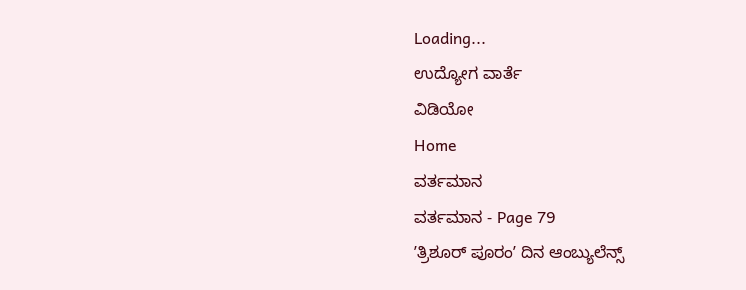Loading...
ಉದ್ಯೋಗ ವಾರ್ತೆ
ವಿಡಿಯೋ
Home
ವರ್ತಮಾನ
ವರ್ತಮಾನ - Page 79
ʼತ್ರಿಶೂರ್ ಪೂರಂʼ ದಿನ ಆಂಬ್ಯುಲೆನ್ಸ್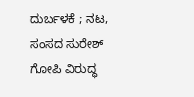ದುರ್ಬಳಕೆ ; ನಟ, ಸಂಸದ ಸುರೇಶ್ ಗೋಪಿ ವಿರುದ್ಧ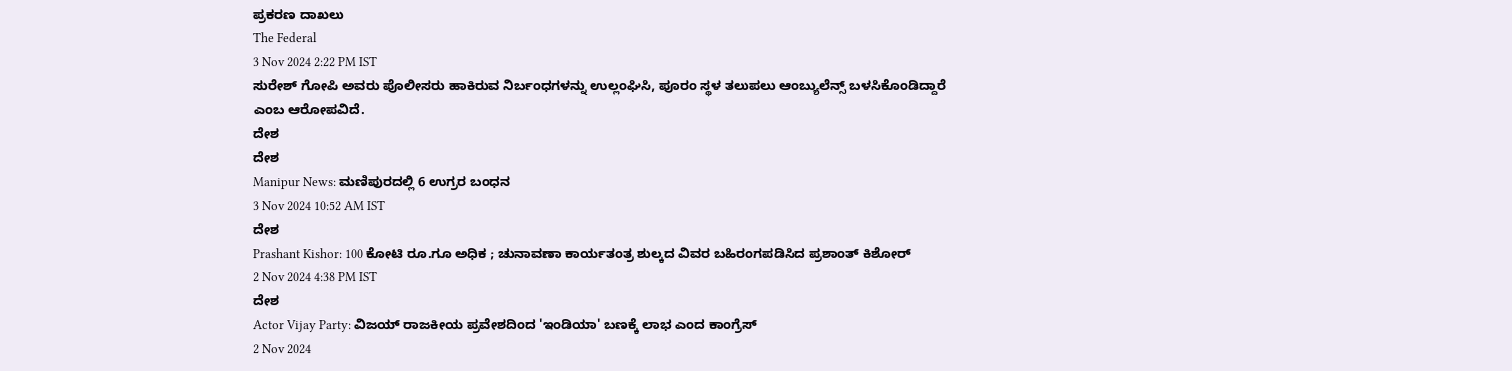ಪ್ರಕರಣ ದಾಖಲು
The Federal
3 Nov 2024 2:22 PM IST
ಸುರೇಶ್ ಗೋಪಿ ಅವರು ಪೊಲೀಸರು ಹಾಕಿರುವ ನಿರ್ಬಂಧಗಳನ್ನು ಉಲ್ಲಂಘಿಸಿ, ಪೂರಂ ಸ್ಥಳ ತಲುಪಲು ಆಂಬ್ಯುಲೆನ್ಸ್ ಬಳಸಿಕೊಂಡಿದ್ದಾರೆ ಎಂಬ ಆರೋಪವಿದೆ.
ದೇಶ
ದೇಶ
Manipur News: ಮಣಿಪುರದಲ್ಲಿ 6 ಉಗ್ರರ ಬಂಧನ
3 Nov 2024 10:52 AM IST
ದೇಶ
Prashant Kishor: 100 ಕೋಟಿ ರೂ.ಗೂ ಅಧಿಕ ; ಚುನಾವಣಾ ಕಾರ್ಯತಂತ್ರ ಶುಲ್ಕದ ವಿವರ ಬಹಿರಂಗಪಡಿಸಿದ ಪ್ರಶಾಂತ್ ಕಿಶೋರ್
2 Nov 2024 4:38 PM IST
ದೇಶ
Actor Vijay Party: ವಿಜಯ್ ರಾಜಕೀಯ ಪ್ರವೇಶದಿಂದ 'ಇಂಡಿಯಾ' ಬಣಕ್ಕೆ ಲಾಭ ಎಂದ ಕಾಂಗ್ರೆಸ್
2 Nov 2024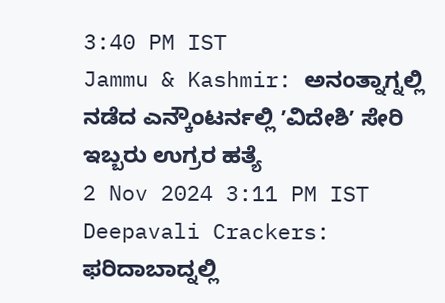3:40 PM IST
Jammu & Kashmir: ಅನಂತ್ನಾಗ್ನಲ್ಲಿ ನಡೆದ ಎನ್ಕೌಂಟರ್ನಲ್ಲಿ ʼವಿದೇಶಿʼ ಸೇರಿ ಇಬ್ಬರು ಉಗ್ರರ ಹತ್ಯೆ
2 Nov 2024 3:11 PM IST
Deepavali Crackers: ಫರಿದಾಬಾದ್ನಲ್ಲಿ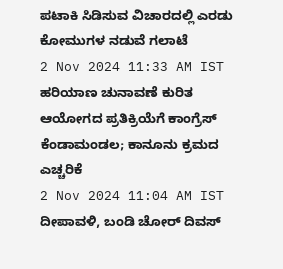ಪಟಾಕಿ ಸಿಡಿಸುವ ವಿಚಾರದಲ್ಲಿ ಎರಡು ಕೋಮುಗಳ ನಡುವೆ ಗಲಾಟೆ
2 Nov 2024 11:33 AM IST
ಹರಿಯಾಣ ಚುನಾವಣೆ ಕುರಿತ ಆಯೋಗದ ಪ್ರತಿಕ್ರಿಯೆಗೆ ಕಾಂಗ್ರೆಸ್ ಕೆಂಡಾಮಂಡಲ; ಕಾನೂನು ಕ್ರಮದ ಎಚ್ಚರಿಕೆ
2 Nov 2024 11:04 AM IST
ದೀಪಾವಳಿ, ಬಂಡಿ ಚೋರ್ ದಿವಸ್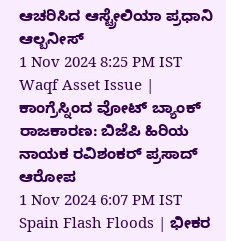ಆಚರಿಸಿದ ಆಸ್ಟ್ರೇಲಿಯಾ ಪ್ರಧಾನಿ ಆಲ್ಬನೀಸ್
1 Nov 2024 8:25 PM IST
Waqf Asset Issue | ಕಾಂಗ್ರೆಸ್ನಿಂದ ವೋಟ್ ಬ್ಯಾಂಕ್ ರಾಜಕಾರಣ: ಬಿಜೆಪಿ ಹಿರಿಯ ನಾಯಕ ರವಿಶಂಕರ್ ಪ್ರಸಾದ್ ಆರೋಪ
1 Nov 2024 6:07 PM IST
Spain Flash Floods | ಭೀಕರ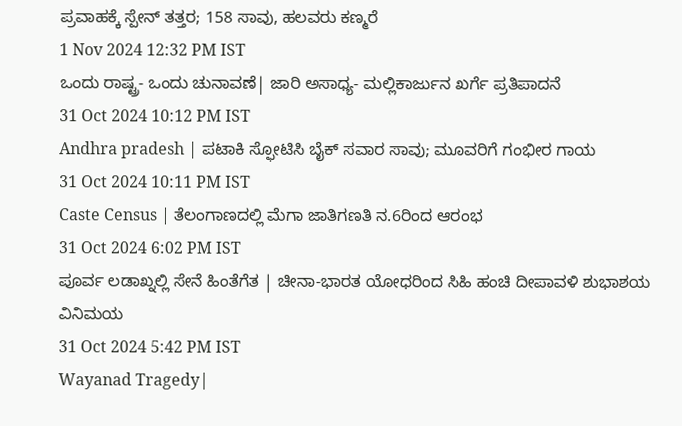ಪ್ರವಾಹಕ್ಕೆ ಸ್ಪೇನ್ ತತ್ತರ; 158 ಸಾವು, ಹಲವರು ಕಣ್ಮರೆ
1 Nov 2024 12:32 PM IST
ಒಂದು ರಾಷ್ಟ್ರ- ಒಂದು ಚುನಾವಣೆ| ಜಾರಿ ಅಸಾಧ್ಯ- ಮಲ್ಲಿಕಾರ್ಜುನ ಖರ್ಗೆ ಪ್ರತಿಪಾದನೆ
31 Oct 2024 10:12 PM IST
Andhra pradesh | ಪಟಾಕಿ ಸ್ಫೋಟಿಸಿ ಬೈಕ್ ಸವಾರ ಸಾವು; ಮೂವರಿಗೆ ಗಂಭೀರ ಗಾಯ
31 Oct 2024 10:11 PM IST
Caste Census | ತೆಲಂಗಾಣದಲ್ಲಿ ಮೆಗಾ ಜಾತಿಗಣತಿ ನ.6ರಿಂದ ಆರಂಭ
31 Oct 2024 6:02 PM IST
ಪೂರ್ವ ಲಡಾಖ್ನಲ್ಲಿ ಸೇನೆ ಹಿಂತೆಗೆತ | ಚೀನಾ-ಭಾರತ ಯೋಧರಿಂದ ಸಿಹಿ ಹಂಚಿ ದೀಪಾವಳಿ ಶುಭಾಶಯ ವಿನಿಮಯ
31 Oct 2024 5:42 PM IST
Wayanad Tragedy|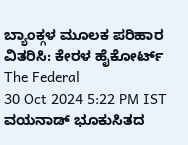ಬ್ಯಾಂಕ್ಗಳ ಮೂಲಕ ಪರಿಹಾರ ವಿತರಿಸಿ: ಕೇರಳ ಹೈಕೋರ್ಟ್
The Federal
30 Oct 2024 5:22 PM IST
ವಯನಾಡ್ ಭೂಕುಸಿತದ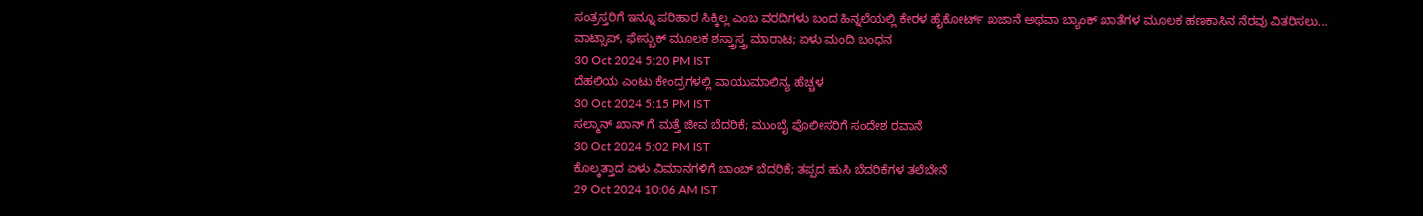ಸಂತ್ರಸ್ತರಿಗೆ ಇನ್ನೂ ಪರಿಹಾರ ಸಿಕ್ಕಿಲ್ಲ ಎಂಬ ವರದಿಗಳು ಬಂದ ಹಿನ್ನಲೆಯಲ್ಲಿ ಕೇರಳ ಹೈಕೋರ್ಟ್ ಖಜಾನೆ ಅಥವಾ ಬ್ಯಾಂಕ್ ಖಾತೆಗಳ ಮೂಲಕ ಹಣಕಾಸಿನ ನೆರವು ವಿತರಿಸಲು...
ವಾಟ್ಸಾಪ್, ಫೇಸ್ಬುಕ್ ಮೂಲಕ ಶಸ್ತ್ರಾಸ್ತ್ರ ಮಾರಾಟ; ಏಳು ಮಂದಿ ಬಂಧನ
30 Oct 2024 5:20 PM IST
ದೆಹಲಿಯ ಎಂಟು ಕೇಂದ್ರಗಳಲ್ಲಿ ವಾಯುಮಾಲಿನ್ಯ ಹೆಚ್ಚಳ
30 Oct 2024 5:15 PM IST
ಸಲ್ಮಾನ್ ಖಾನ್ ಗೆ ಮತ್ತೆ ಜೀವ ಬೆದರಿಕೆ; ಮುಂಬೈ ಪೊಲೀಸರಿಗೆ ಸಂದೇಶ ರವಾನೆ
30 Oct 2024 5:02 PM IST
ಕೊಲ್ಕತ್ತಾದ ಏಳು ವಿಮಾನಗಳಿಗೆ ಬಾಂಬ್ ಬೆದರಿಕೆ; ತಪ್ಪದ ಹುಸಿ ಬೆದರಿಕೆಗಳ ತಲೆಬೇನೆ
29 Oct 2024 10:06 AM IST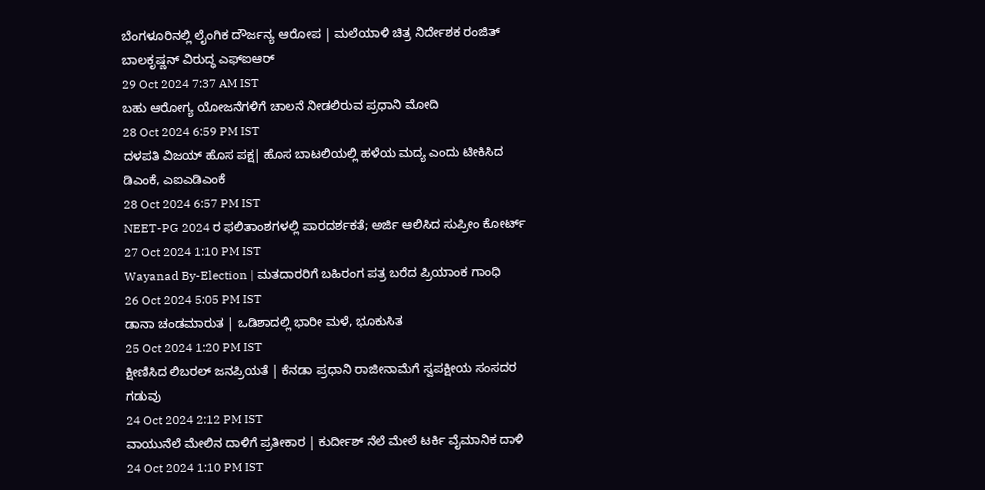ಬೆಂಗಳೂರಿನಲ್ಲಿ ಲೈಂಗಿಕ ದೌರ್ಜನ್ಯ ಆರೋಪ | ಮಲೆಯಾಳಿ ಚಿತ್ರ ನಿರ್ದೇಶಕ ರಂಜಿತ್ ಬಾಲಕೃಷ್ಣನ್ ವಿರುದ್ಧ ಎಫ್ಐಆರ್
29 Oct 2024 7:37 AM IST
ಬಹು ಆರೋಗ್ಯ ಯೋಜನೆಗಳಿಗೆ ಚಾಲನೆ ನೀಡಲಿರುವ ಪ್ರಧಾನಿ ಮೋದಿ
28 Oct 2024 6:59 PM IST
ದಳಪತಿ ವಿಜಯ್ ಹೊಸ ಪಕ್ಷ| ಹೊಸ ಬಾಟಲಿಯಲ್ಲಿ ಹಳೆಯ ಮದ್ಯ ಎಂದು ಟೀಕಿಸಿದ ಡಿಎಂಕೆ, ಎಐಎಡಿಎಂಕೆ
28 Oct 2024 6:57 PM IST
NEET-PG 2024 ರ ಫಲಿತಾಂಶಗಳಲ್ಲಿ ಪಾರದರ್ಶಕತೆ; ಅರ್ಜಿ ಆಲಿಸಿದ ಸುಪ್ರೀಂ ಕೋರ್ಟ್
27 Oct 2024 1:10 PM IST
Wayanad By-Election | ಮತದಾರರಿಗೆ ಬಹಿರಂಗ ಪತ್ರ ಬರೆದ ಪ್ರಿಯಾಂಕ ಗಾಂಧಿ
26 Oct 2024 5:05 PM IST
ಡಾನಾ ಚಂಡಮಾರುತ | ಒಡಿಶಾದಲ್ಲಿ ಭಾರೀ ಮಳೆ, ಭೂಕುಸಿತ
25 Oct 2024 1:20 PM IST
ಕ್ಷೀಣಿಸಿದ ಲಿಬರಲ್ ಜನಪ್ರಿಯತೆ | ಕೆನಡಾ ಪ್ರಧಾನಿ ರಾಜೀನಾಮೆಗೆ ಸ್ವಪಕ್ಷೀಯ ಸಂಸದರ ಗಡುವು
24 Oct 2024 2:12 PM IST
ವಾಯುನೆಲೆ ಮೇಲಿನ ದಾಳಿಗೆ ಪ್ರತೀಕಾರ | ಕುರ್ದೀಶ್ ನೆಲೆ ಮೇಲೆ ಟರ್ಕಿ ವೈಮಾನಿಕ ದಾಳಿ
24 Oct 2024 1:10 PM IST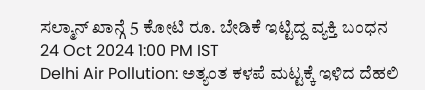ಸಲ್ಮಾನ್ ಖಾನ್ಗೆ 5 ಕೋಟಿ ರೂ. ಬೇಡಿಕೆ ಇಟ್ಟಿದ್ದ ವ್ಯಕ್ತಿ ಬಂಧನ
24 Oct 2024 1:00 PM IST
Delhi Air Pollution: ಅತ್ಯಂತ ಕಳಪೆ ಮಟ್ಟಕ್ಕೆ ಇಳಿದ ದೆಹಲಿ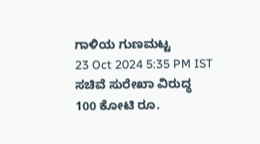ಗಾಳಿಯ ಗುಣಮಟ್ಟ
23 Oct 2024 5:35 PM IST
ಸಚಿವೆ ಸುರೇಖಾ ವಿರುದ್ಧ 100 ಕೋಟಿ ರೂ.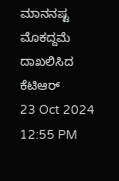ಮಾನನಷ್ಟ ಮೊಕದ್ದಮೆ ದಾಖಲಿಸಿದ ಕೆಟಿಆರ್
23 Oct 2024 12:55 PM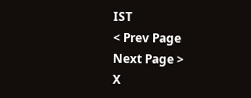IST
< Prev Page
Next Page >
X